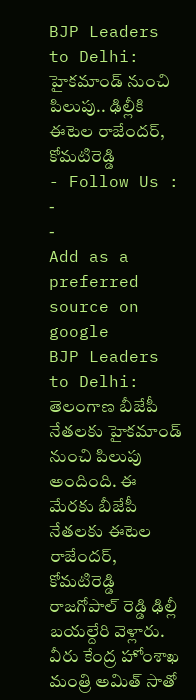BJP Leaders to Delhi: హైకమాండ్ నుంచి పిలుపు.. ఢిల్లీకి ఈటెల రాజేందర్, కోమటిరెడ్డి
- Follow Us :
-
-
Add as a preferred
source on google
BJP Leaders to Delhi: తెలంగాణ బీజేపీ నేతలకు హైకమాండ్ నుంచి పిలుపు అందింది. ఈ మేరకు బీజేపీ నేతలకు ఈటెల రాజేందర్, కోమటిరెడ్డి రాజగోపాల్ రెడ్డి ఢిల్లీ బయల్దేరి వెళ్లారు. వీరు కేంద్ర హోంశాఖ మంత్రి అమిత్ సాతో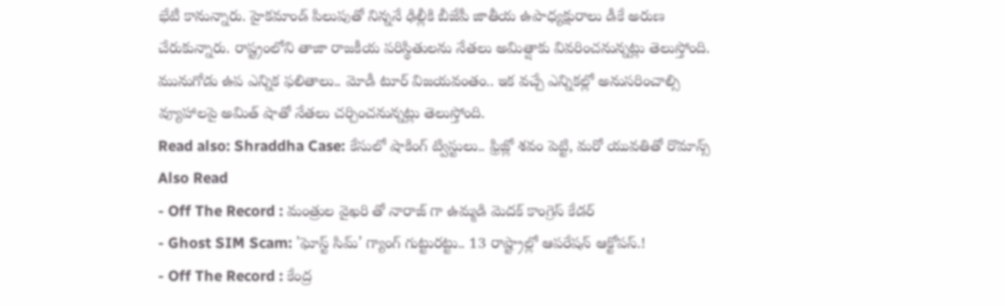భేటీ కానున్నారు. హైకమాండ్ పిలుపుతో నిన్ననే ఢిల్లీకి బీజేపీ జాతీయ ఉపాధ్యక్షురాలు డీకే అరుణ చేరుకున్నారు. రాష్ట్రంలోని తాజా రాజకీయ పరిస్థితులను నేతలు అమిత్షాకు వివరించనున్నట్లు తెలుస్తోంది. మునుగోడు ఉప ఎన్నిక ఫలితాలు.. మోడీ టూర్ విజయవంతం.. ఇక వచ్చే ఎన్నికల్లో అనుసరించాల్సి వ్యూహాలపై అమిత్ షాతో నేతలు చర్చించనున్నట్లు తెలుస్తోంది.
Read also: Shraddha Case: కేసులో షాకింగ్ ట్విస్టులు.. ఫ్రిజ్లో శవం పెట్టి, మరో యువతితో రొమాన్స్
Also Read
- Off The Record : మంత్రుల వైఖరి తో నారాజ్ గా ఉమ్మడి మెదక్ కాంగ్రెస్ కేడర్
- Ghost SIM Scam: 'ఘోస్ట్ సిమ్’ గ్యాంగ్ గుట్టురట్టు.. 13 రాష్ట్రాల్లో ఆపరేషన్ ఆక్టోపస్.!
- Off The Record : కేంద్ర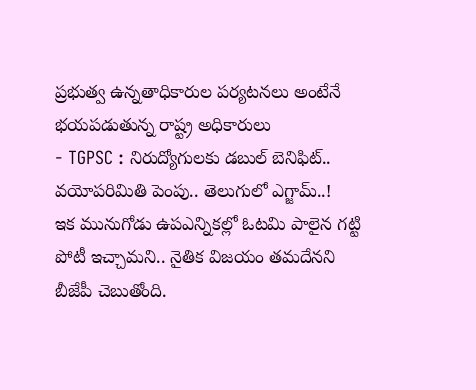ప్రభుత్వ ఉన్నతాధికారుల పర్యటనలు అంటేనే భయపడుతున్న రాష్ట్ర అధికారులు
- TGPSC : నిరుద్యోగులకు డబుల్ బెనిఫిట్.. వయోపరిమితి పెంపు.. తెలుగులో ఎగ్జామ్..!
ఇక మునుగోడు ఉపఎన్నికల్లో ఓటమి పాలైన గట్టి పోటీ ఇచ్చామని.. నైతిక విజయం తమదేనని బీజేపీ చెబుతోంది.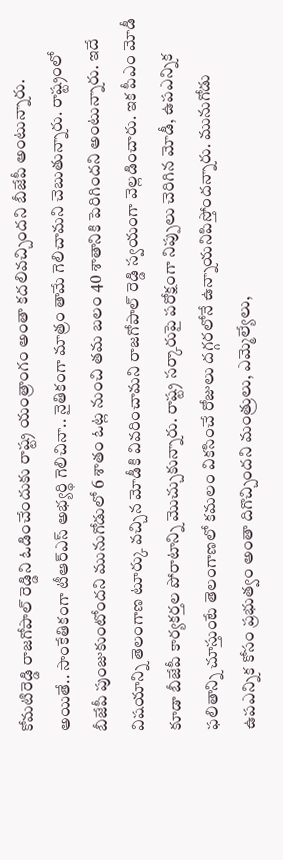కోమటిరెడ్డి రాజగోపాల్ రెడ్డిని ఓడించేందుకు రాష్ట్ర యంత్రాంగం అంతా కదలివచ్చిందని బీజేపీ అంటున్నారు. అయితే.. సాంకేతికంగా టీఆర్ఎస్ అభ్యర్థి గెలిచినా.. నైతికంగా మాత్రం తామే గెలిచామని చెబుతున్నారు. రాష్ట్రంలో బీజేపీ పుంజుకుంటోందని మునుగోడులో 6 శాతం ఓట్ల నుంచి తమ బలం 40 శాతానికి పెరిగిందని అంటున్నారు. ఇదే విషయాన్ని తెలంగాణ టూర్కు వచ్చిన మోడీకి వివరించామని రాజగోపాల్ రెడ్డి స్వయంగా వెల్లడించారు. ఇక పీఎం మోడీ కూడా బీజేపీ కార్యకర్తల పోరాటాన్ని మెుచ్చుకున్నారు. రాష్ట్ర సర్కారుపై పరోక్షంగా నిప్పులు చెరిగిన మోడీ, ఉపఎన్నిక ఫలితాన్ని చూస్తుంటే తెలంగాణలో కమలం వికసించే రోజులు దగ్గరలోనే ఉన్నాయనిపిస్తోందన్నారు. మునుగోడు ఉపఎన్నిక కోసం ప్రభుత్వం అంతా దిగొచ్చిందని మంత్రులు, ఎమ్మెల్యేలు,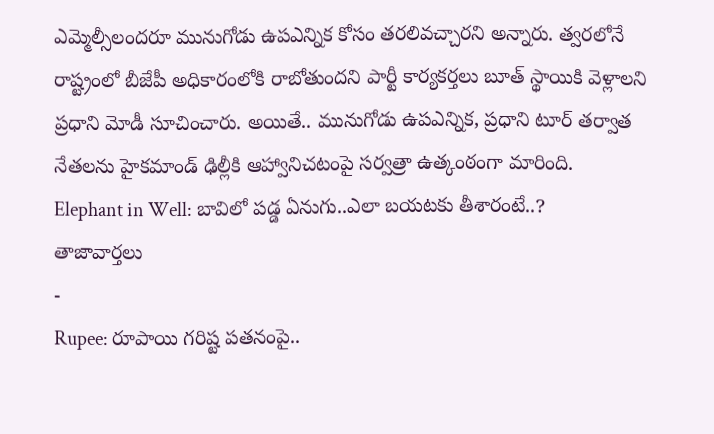ఎమ్మెల్సీలందరూ మునుగోడు ఉపఎన్నిక కోసం తరలివచ్చారని అన్నారు. త్వరలోనే రాష్ట్రంలో బీజేపీ అధికారంలోకి రాబోతుందని పార్టీ కార్యకర్తలు బూత్ స్థాయికి వెళ్లాలని ప్రధాని మోడీ సూచించారు. అయితే.. మునుగోడు ఉపఎన్నిక, ప్రధాని టూర్ తర్వాత నేతలను హైకమాండ్ ఢిల్లీకి ఆహ్వానిచటంపై సర్వత్రా ఉత్కంఠంగా మారింది.
Elephant in Well: బావిలో పడ్డ ఏనుగు..ఎలా బయటకు తీశారంటే..?
తాజావార్తలు
-
Rupee: రూపాయి గరిష్ట పతనంపై..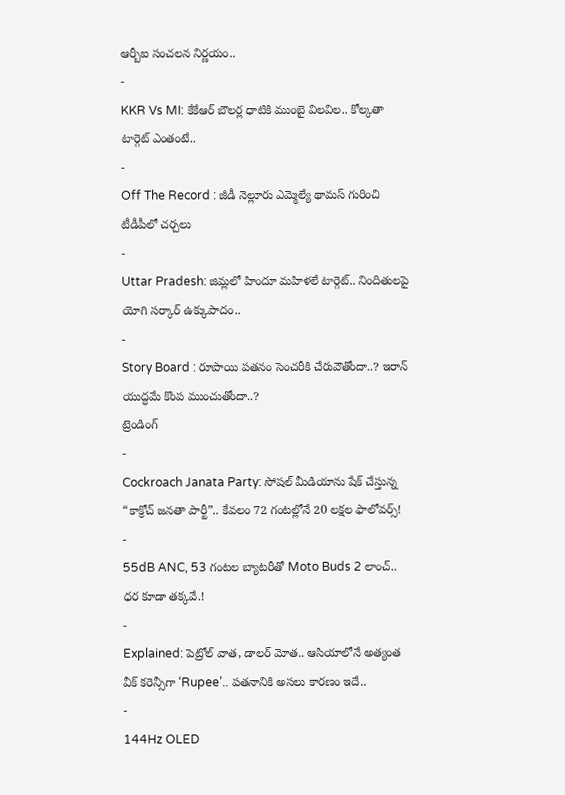ఆర్బీఐ సంచలన నిర్ణయం..
-
KKR Vs MI: కేకేఆర్ బౌలర్ల ధాటికి ముంబై విలవిల.. కోల్కతా టార్గెట్ ఎంతంటే..
-
Off The Record : జీడీ నెల్లూరు ఎమ్మెల్యే థామస్ గురించి టీడీపీలో చర్చలు
-
Uttar Pradesh: జిమ్లలో హిందూ మహిళలే టార్గెట్.. నిందితులపై యోగి సర్కార్ ఉక్కుపాదం..
-
Story Board : రూపాయి పతనం సెంచరీకి చేరువౌతోందా..? ఇరాన్ యుద్ధమే కొంప ముంచుతోందా..?
ట్రెండింగ్
-
Cockroach Janata Party: సోషల్ మీడియాను షేక్ చేస్తున్న “కాక్రోచ్ జనతా పార్టీ”.. కేవలం 72 గంటల్లోనే 20 లక్షల ఫాలోవర్స్!
-
55dB ANC, 53 గంటల బ్యాటరీతో Moto Buds 2 లాంచ్.. ధర కూడా తక్కవే.!
-
Explained: పెట్రోల్ వాత, డాలర్ మోత.. ఆసియాలోనే అత్యంత వీక్ కరెన్సీగా ‘Rupee’.. పతనానికి అసలు కారణం ఇదే..
-
144Hz OLED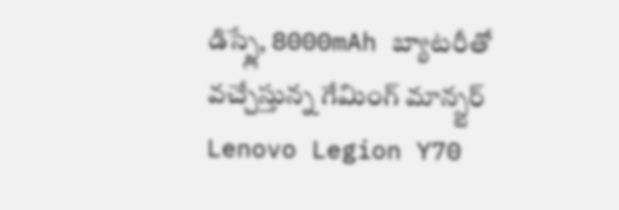డిస్ప్లే, 8000mAh బ్యాటరీతో వచ్చేస్తున్న గేమింగ్ మాన్స్టర్ Lenovo Legion Y70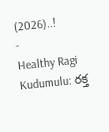(2026)..!
-
Healthy Ragi Kudumulu: రక్త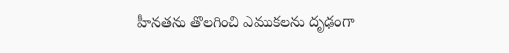హీనతను తొలగించి ఎముకలను దృఢంగా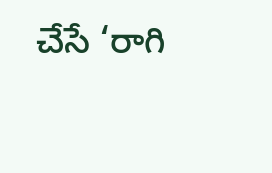చేసే ‘రాగి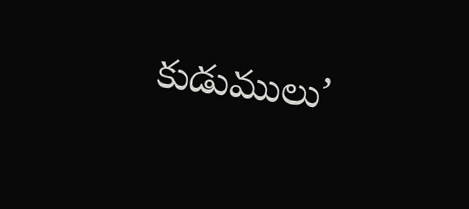కుడుములు’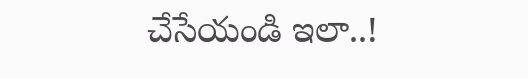చేసేయండి ఇలా..!